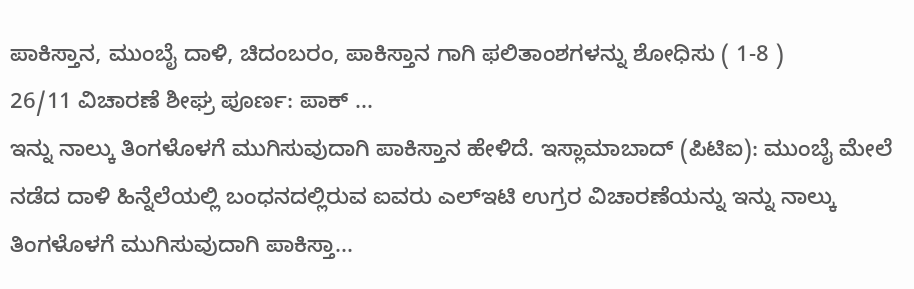ಪಾಕಿಸ್ತಾನ, ಮುಂಬೈ ದಾಳಿ, ಚಿದಂಬರಂ, ಪಾಕಿಸ್ತಾನ ಗಾಗಿ ಫಲಿತಾಂಶಗಳನ್ನು ಶೋಧಿಸು ( 1-8 )
26/11 ವಿಚಾರಣೆ ಶೀಘ್ರ ಪೂರ್ಣ: ಪಾಕ್ ...
ಇನ್ನು ನಾಲ್ಕು ತಿಂಗಳೊಳಗೆ ಮುಗಿಸುವುದಾಗಿ ಪಾಕಿಸ್ತಾನ ಹೇಳಿದೆ. ಇಸ್ಲಾಮಾಬಾದ್ (ಪಿಟಿಐ): ಮುಂಬೈ ಮೇಲೆ ನಡೆದ ದಾಳಿ ಹಿನ್ನೆಲೆಯಲ್ಲಿ ಬಂಧನದಲ್ಲಿರುವ ಐವರು ಎಲ್‌ಇಟಿ ಉಗ್ರರ ವಿಚಾರಣೆಯನ್ನು ಇನ್ನು ನಾಲ್ಕು ತಿಂಗಳೊಳಗೆ ಮುಗಿಸುವುದಾಗಿ ಪಾಕಿಸ್ತಾ...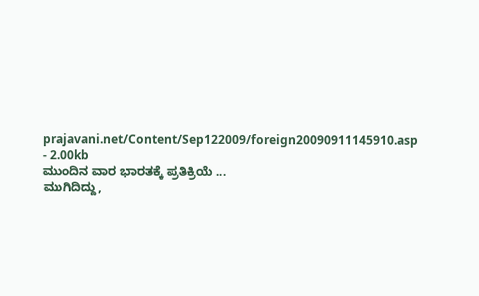prajavani.net/Content/Sep122009/foreign20090911145910.asp - 2.00kb
ಮುಂದಿನ ವಾರ ಭಾರತಕ್ಕೆ ಪ್ರತಿಕ್ರಿಯೆ ...
ಮುಗಿದಿದ್ದು,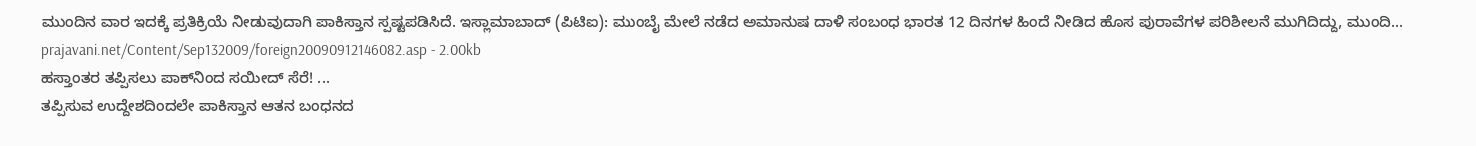ಮುಂದಿನ ವಾರ ಇದಕ್ಕೆ ಪ್ರತಿಕ್ರಿಯೆ ನೀಡುವುದಾಗಿ ಪಾಕಿಸ್ತಾನ ಸ್ಪಷ್ಟಪಡಿಸಿದೆ. ಇಸ್ಲಾಮಾಬಾದ್ (ಪಿಟಿಐ): ಮುಂಬೈ ಮೇಲೆ ನಡೆದ ಅಮಾನುಷ ದಾಳಿ ಸಂಬಂಧ ಭಾರತ 12 ದಿನಗಳ ಹಿಂದೆ ನೀಡಿದ ಹೊಸ ಪುರಾವೆಗಳ ಪರಿಶೀಲನೆ ಮುಗಿದಿದ್ದು, ಮುಂದಿ...
prajavani.net/Content/Sep132009/foreign20090912146082.asp - 2.00kb
ಹಸ್ತಾಂತರ ತಪ್ಪಿಸಲು ಪಾಕ್‌ನಿಂದ ಸಯೀದ್‌ ಸೆರೆ! ...
ತಪ್ಪಿಸುವ ಉದ್ದೇಶದಿಂದಲೇ ಪಾಕಿಸ್ತಾನ ಆತನ ಬಂಧನದ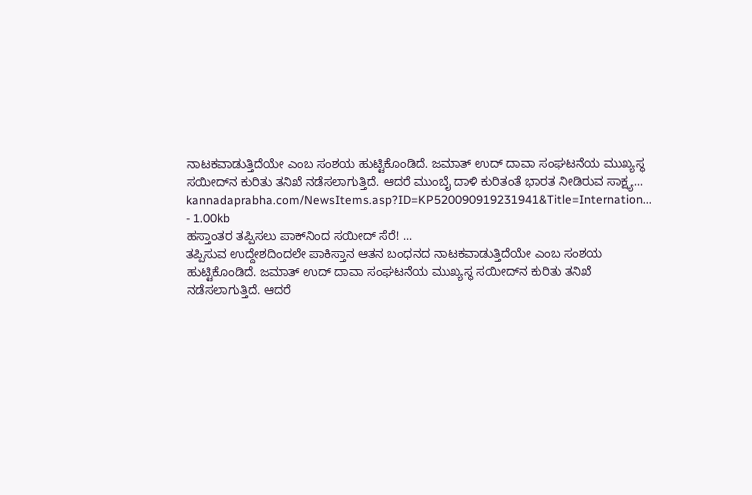ನಾಟಕವಾಡುತ್ತಿದೆಯೇ ಎಂಬ ಸಂಶಯ ಹುಟ್ಟಿಕೊಂಡಿದೆ. ಜಮಾತ್‌ ಉದ್‌ ದಾವಾ ಸಂಘಟನೆಯ ಮುಖ್ಯಸ್ಥ ಸಯೀದ್‌ನ ಕುರಿತು ತನಿಖೆ ನಡೆಸಲಾಗುತ್ತಿದೆ. ಆದರೆ ಮುಂಬೈ ದಾಳಿ ಕುರಿತಂತೆ ಭಾರತ ನೀಡಿರುವ ಸಾಕ್ಷ್ಯ...
kannadaprabha.com/NewsItems.asp?ID=KP520090919231941&Title=Internation... - 1.00kb
ಹಸ್ತಾಂತರ ತಪ್ಪಿಸಲು ಪಾಕ್‌ನಿಂದ ಸಯೀದ್‌ ಸೆರೆ! ...
ತಪ್ಪಿಸುವ ಉದ್ದೇಶದಿಂದಲೇ ಪಾಕಿಸ್ತಾನ ಆತನ ಬಂಧನದ ನಾಟಕವಾಡುತ್ತಿದೆಯೇ ಎಂಬ ಸಂಶಯ ಹುಟ್ಟಿಕೊಂಡಿದೆ. ಜಮಾತ್‌ ಉದ್‌ ದಾವಾ ಸಂಘಟನೆಯ ಮುಖ್ಯಸ್ಥ ಸಯೀದ್‌ನ ಕುರಿತು ತನಿಖೆ ನಡೆಸಲಾಗುತ್ತಿದೆ. ಆದರೆ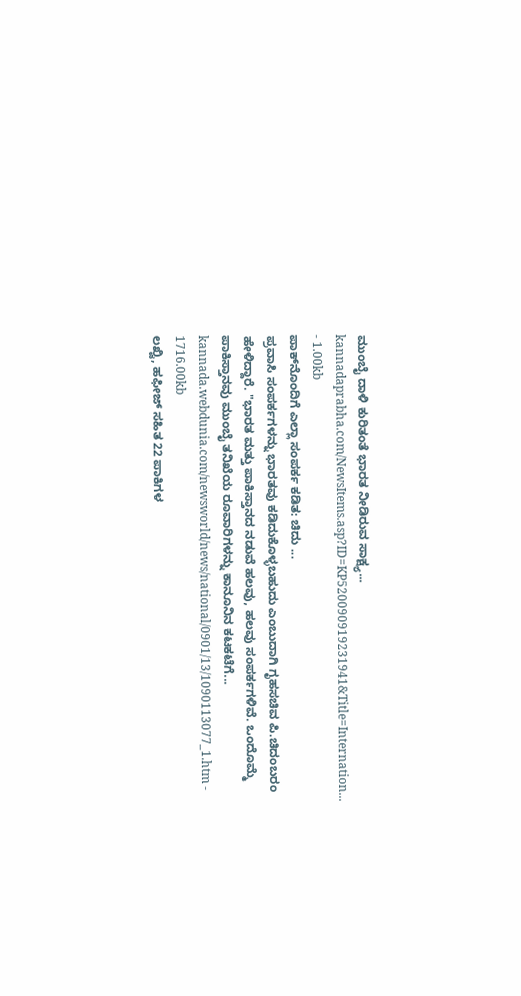ಮುಂಬೈ ದಾಳಿ ಕುರಿತಂತೆ ಭಾರತ ನೀಡಿರುವ ಸಾಕ್ಷ್ಯ...
kannadaprabha.com/NewsItems.asp?ID=KP520090919231941&Title=Internation... - 1.00kb
ಪಾಕ್‌ನೊಂದಿಗೆ ಎಲ್ಲಾ ಸಂಪರ್ಕ ಕಡಿತ: ಚಿದು ...
ಪ್ರವಾಸಿ ಸಂಪರ್ಕಗಳನ್ನು ಭಾರತವು ಕಡಿದುಕೊಳ್ಳಬಹುದು ಎಂಬುದಾಗಿ ಗೃಹಸಚಿವ ಪಿ.ಚಿದಂಬರಂ ಹೇಳಿದ್ದಾರೆ. "ಭಾರತ ಮತ್ತು ಪಾಕಿಸ್ತಾನದ ನಡುವೆ ಹಲವು, ಹಲವು ಸಂಪರ್ಕಗಳಿವೆ. ಒಂದೊಮ್ಮೆ ಪಾಕಿಸ್ತಾನವು ಮುಂಬೈ ತನಿಖೆಯ ರೂವಾರಿಗಳನ್ನು ಕಾನೂನಿನ ಕಟಕಟೆಗೆ...
kannada.webdunia.com/newsworld/news/national/0901/13/1090113077_1.htm - 1716.00kb
ಲಖ್ವಿ, ಹಫೀಜ್ ಸಹಿತ 22 ಪಾಕಿಗಳ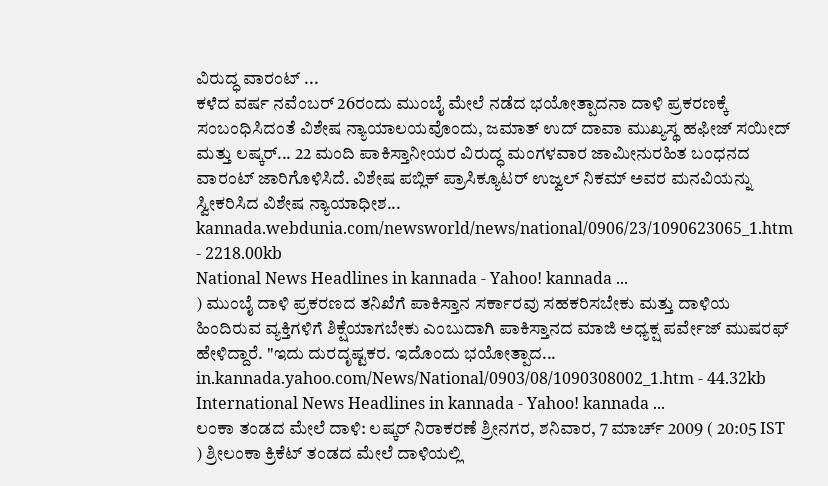ವಿರುದ್ಧ ವಾರಂಟ್ ...
ಕಳೆದ ವರ್ಷ ನವೆಂಬರ್ 26ರಂದು ಮುಂಬೈ ಮೇಲೆ ನಡೆದ ಭಯೋತ್ಪಾದನಾ ದಾಳಿ ಪ್ರಕರಣಕ್ಕೆ ಸಂಬಂಧಿಸಿದಂತೆ ವಿಶೇಷ ನ್ಯಾಯಾಲಯವೊಂದು, ಜಮಾತ್ ಉದ್ ದಾವಾ ಮುಖ್ಯಸ್ಥ ಹಫೀಜ್ ಸಯೀದ್ ಮತ್ತು ಲಷ್ಕರ್... 22 ಮಂದಿ ಪಾಕಿಸ್ತಾನೀಯರ ವಿರುದ್ಧ ಮಂಗಳವಾರ ಜಾಮೀನುರಹಿತ ಬಂಧನದ ವಾರಂಟ್ ಜಾರಿಗೊಳಿಸಿದೆ. ವಿಶೇಷ ಪಬ್ಲಿಕ್ ಪ್ರಾಸಿಕ್ಯೂಟರ್ ಉಜ್ವಲ್ ನಿಕಮ್ ಅವರ ಮನವಿಯನ್ನು ಸ್ವೀಕರಿಸಿದ ವಿಶೇಷ ನ್ಯಾಯಾಧೀಶ...
kannada.webdunia.com/newsworld/news/national/0906/23/1090623065_1.htm - 2218.00kb
National News Headlines in kannada - Yahoo! kannada ...
) ಮುಂಬೈ ದಾಳಿ ಪ್ರಕರಣದ ತನಿಖೆಗೆ ಪಾಕಿಸ್ತಾನ ಸರ್ಕಾರವು ಸಹಕರಿಸಬೇಕು ಮತ್ತು ದಾಳಿಯ ಹಿಂದಿರುವ ವ್ಯಕ್ತಿಗಳಿಗೆ ಶಿಕ್ಷೆಯಾಗಬೇಕು ಎಂಬುದಾಗಿ ಪಾಕಿಸ್ತಾನದ ಮಾಜಿ ಅಧ್ಯಕ್ಷ ಪರ್ವೇಜ್ ಮುಷರಫ್ ಹೇಳಿದ್ದಾರೆ. "ಇದು ದುರದೃಷ್ಟಕರ. ಇದೊಂದು ಭಯೋತ್ಪಾದ...
in.kannada.yahoo.com/News/National/0903/08/1090308002_1.htm - 44.32kb
International News Headlines in kannada - Yahoo! kannada ...
ಲಂಕಾ ತಂಡದ ಮೇಲೆ ದಾಳಿ: ಲಷ್ಕರ್ ನಿರಾಕರಣೆ ಶ್ರೀನಗರ, ಶನಿವಾರ, 7 ಮಾರ್ಚ್ 2009 ( 20:05 IST ) ಶ್ರೀಲಂಕಾ ಕ್ರಿಕೆಟ್ ತಂಡದ ಮೇಲೆ ದಾಳಿಯಲ್ಲಿ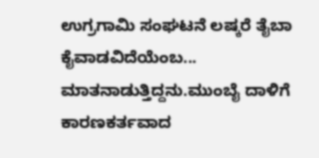ಉಗ್ರಗಾಮಿ ಸಂಘಟನೆ ಲಷ್ಕರೆ ತೈಬಾ ಕೈವಾಡವಿದೆಯೆಂಬ... ಮಾತನಾಡುತ್ತಿದ್ದನು.ಮುಂಬೈ ದಾಳಿಗೆ ಕಾರಣಕರ್ತವಾದ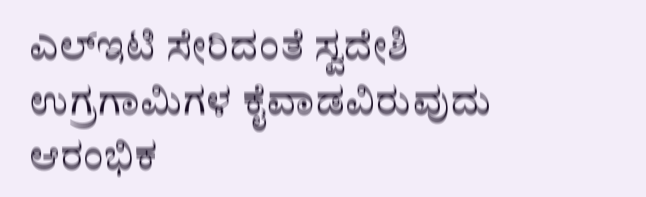ಎಲ್‌ಇಟಿ ಸೇರಿದಂತೆ ಸ್ವದೇಶಿ ಉಗ್ರಗಾಮಿಗಳ ಕೈವಾಡವಿರುವುದು ಆರಂಭಿಕ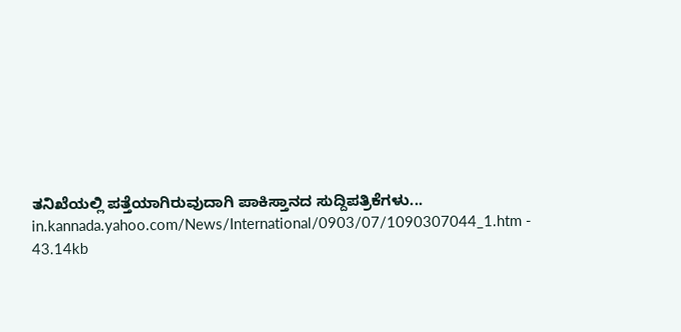ತನಿಖೆಯಲ್ಲಿ ಪತ್ತೆಯಾಗಿರುವುದಾಗಿ ಪಾಕಿಸ್ತಾನದ ಸುದ್ದಿಪತ್ರಿಕೆಗಳು...
in.kannada.yahoo.com/News/International/0903/07/1090307044_1.htm - 43.14kb